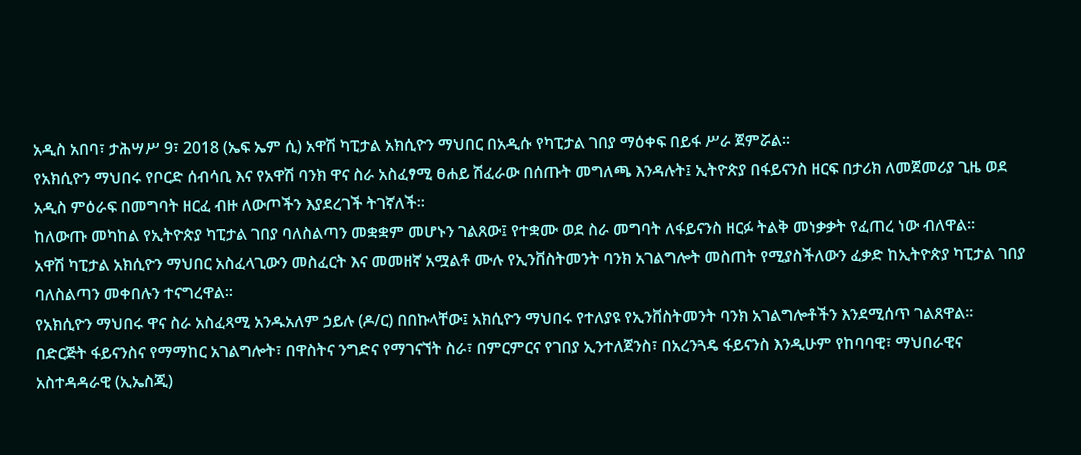አዲስ አበባ፣ ታሕሣሥ 9፣ 2018 (ኤፍ ኤም ሲ) አዋሽ ካፒታል አክሲዮን ማህበር በአዲሱ የካፒታል ገበያ ማዕቀፍ በይፋ ሥራ ጀምሯል።
የአክሲዮን ማህበሩ የቦርድ ሰብሳቢ እና የአዋሽ ባንክ ዋና ስራ አስፈፃሚ ፀሐይ ሽፈራው በሰጡት መግለጫ እንዳሉት፤ ኢትዮጵያ በፋይናንስ ዘርፍ በታሪክ ለመጀመሪያ ጊዜ ወደ አዲስ ምዕራፍ በመግባት ዘርፈ ብዙ ለውጦችን እያደረገች ትገኛለች።
ከለውጡ መካከል የኢትዮጵያ ካፒታል ገበያ ባለስልጣን መቋቋም መሆኑን ገልጸው፤ የተቋሙ ወደ ስራ መግባት ለፋይናንስ ዘርፉ ትልቅ መነቃቃት የፈጠረ ነው ብለዋል።
አዋሽ ካፒታል አክሲዮን ማህበር አስፈላጊውን መስፈርት እና መመዘኛ አሟልቶ ሙሉ የኢንቨስትመንት ባንክ አገልግሎት መስጠት የሚያስችለውን ፈቃድ ከኢትዮጵያ ካፒታል ገበያ ባለስልጣን መቀበሉን ተናግረዋል።
የአክሲዮን ማህበሩ ዋና ስራ አስፈጻሚ አንዱአለም ኃይሉ (ዶ/ር) በበኩላቸው፤ አክሲዮን ማህበሩ የተለያዩ የኢንቨስትመንት ባንክ አገልግሎቶችን እንደሚሰጥ ገልጸዋል።
በድርጅት ፋይናንስና የማማከር አገልግሎት፣ በዋስትና ንግድና የማገናኘት ስራ፣ በምርምርና የገበያ ኢንተለጀንስ፣ በአረንጓዴ ፋይናንስ እንዲሁም የከባባዊ፣ ማህበራዊና አስተዳዳራዊ (ኢኤስጂ)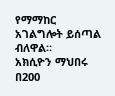የማማከር አገልግሎት ይሰጣል ብለዋል።
አክሲዮን ማህበሩ በ200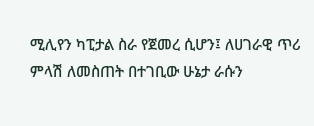ሚሊየን ካፒታል ስራ የጀመረ ሲሆን፤ ለሀገራዊ ጥሪ ምላሽ ለመስጠት በተገቢው ሁኔታ ራሱን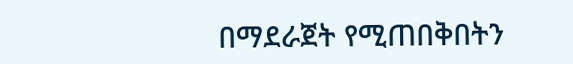በማደራጀት የሚጠበቅበትን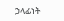ኃላፊነት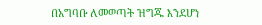በአግባቡ ለመወጣት ዝግጁ እንደሆነ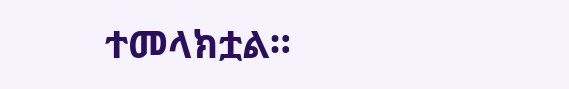ተመላክቷል።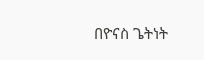በዮናስ ጌትነት